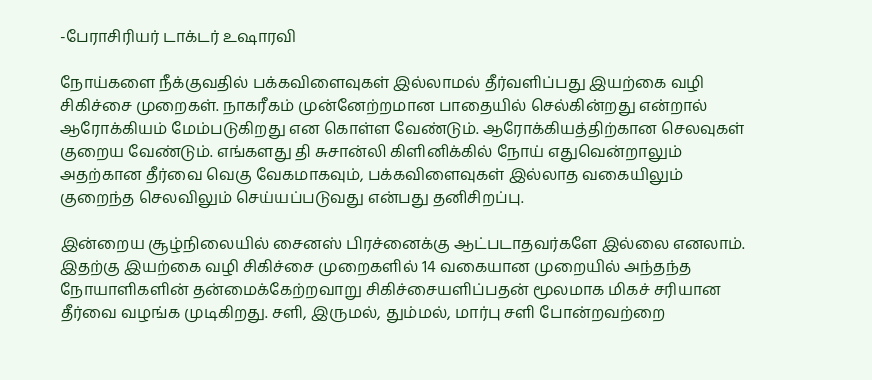-பேராசிரியர் டாக்டர் உஷாரவி

நோய்களை நீக்குவதில் பக்கவிளைவுகள் இல்லாமல் தீர்வளிப்பது இயற்கை வழி சிகிச்சை முறைகள். நாகரீகம் முன்னேற்றமான பாதையில் செல்கின்றது என்றால் ஆரோக்கியம் மேம்படுகிறது என கொள்ள வேண்டும். ஆரோக்கியத்திற்கான செலவுகள் குறைய வேண்டும். எங்களது தி சுசான்லி கிளினிக்கில் நோய் எதுவென்றாலும் அதற்கான தீர்வை வெகு வேகமாகவும், பக்கவிளைவுகள் இல்லாத வகையிலும் குறைந்த செலவிலும் செய்யப்படுவது என்பது தனிசிறப்பு.

இன்றைய சூழ்நிலையில் சைனஸ் பிரச்னைக்கு ஆட்படாதவர்களே இல்லை எனலாம். இதற்கு இயற்கை வழி சிகிச்சை முறைகளில் 14 வகையான முறையில் அந்தந்த நோயாளிகளின் தன்மைக்கேற்றவாறு சிகிச்சையளிப்பதன் மூலமாக மிகச் சரியான தீர்வை வழங்க முடிகிறது. சளி, இருமல், தும்மல், மார்பு சளி போன்றவற்றை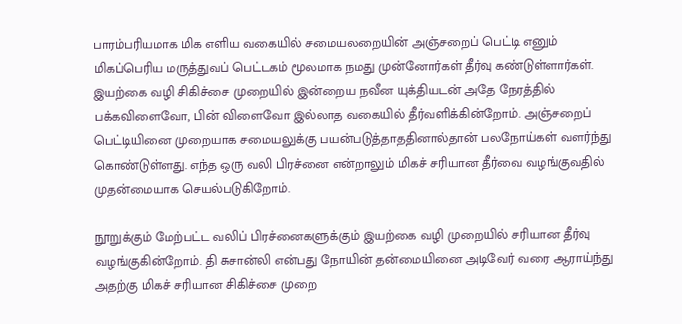பாரம்பரியமாக மிக எளிய வகையில் சமையலறையின் அஞ்சறைப் பெட்டி எனும் மிகப்பெரிய மருத்துவப் பெட்டகம் மூலமாக நமது முன்னோர்கள் தீர்வு கண்டுள்ளார்கள். இயற்கை வழி சிகிச்சை முறையில் இன்றைய நவீன யுக்தியடன் அதே நேரத்தில் பக்கவிளைவோ, பின் விளைவோ இல்லாத வகையில் தீர்வளிக்கின்றோம். அஞ்சறைப் பெட்டியினை முறையாக சமையலுக்கு பயன்படுத்தாததினால்தான் பலநோய்கள் வளர்ந்து கொண்டுள்ளது. எந்த ஒரு வலி பிரச்னை என்றாலும் மிகச் சரியான தீர்வை வழங்குவதில் முதன்மையாக செயல்படுகிறோம்.

நூறுக்கும் மேற்பட்ட வலிப் பிரச்னைகளுக்கும் இயற்கை வழி முறையில் சரியான தீர்வு வழங்குகின்றோம். தி சுசான்லி என்பது நோயின் தன்மையினை அடிவேர் வரை ஆராய்ந்து அதற்கு மிகச் சரியான சிகிச்சை முறை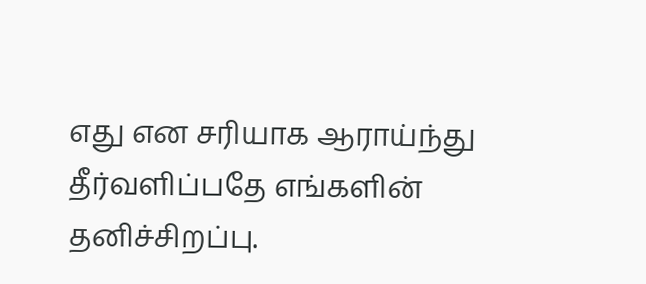எது என சரியாக ஆராய்ந்து தீர்வளிப்பதே எங்களின் தனிச்சிறப்பு.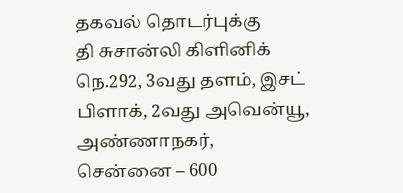தகவல் தொடர்புக்கு
தி சுசான்லி கிளினிக்
நெ.292, 3வது தளம், இசட் பிளாக், 2வது அவென்யூ, அண்ணாநகர்,
சென்னை – 600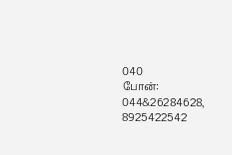040
போன்: 044&26284628, 8925422542